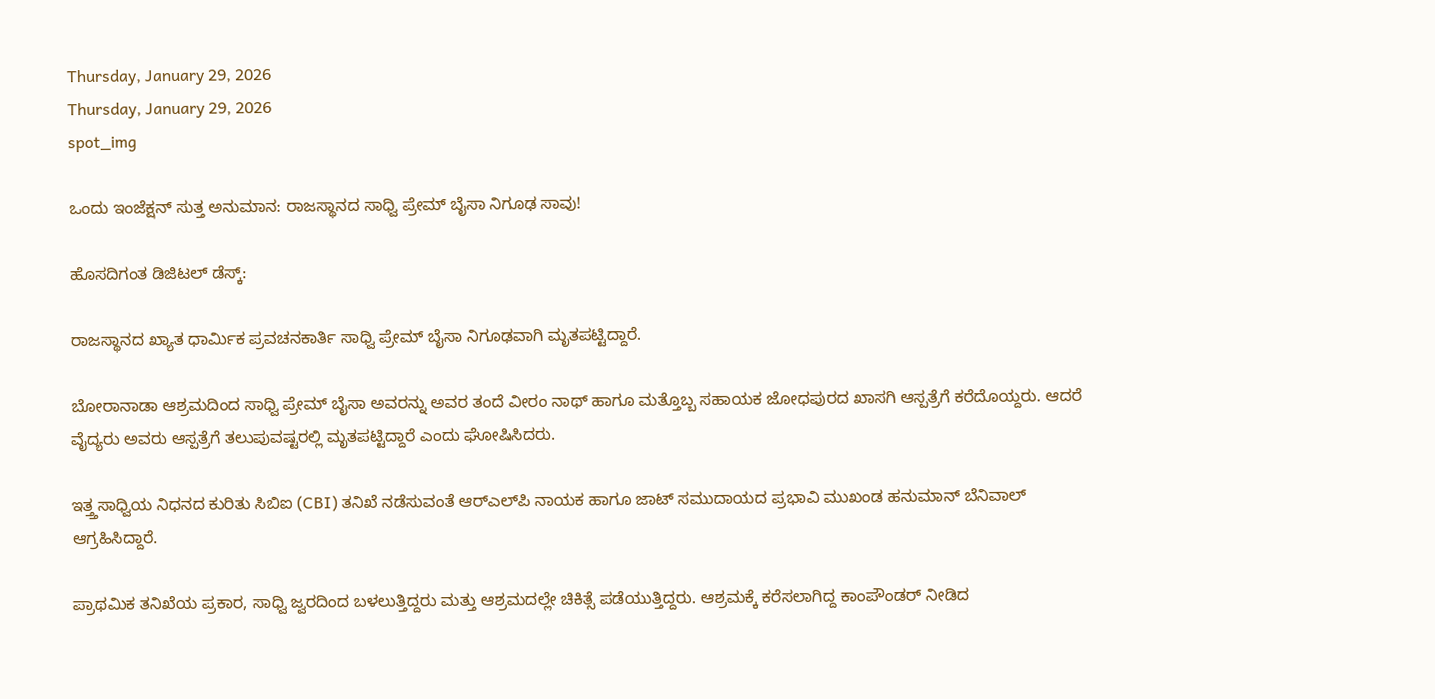Thursday, January 29, 2026
Thursday, January 29, 2026
spot_img

ಒಂದು ಇಂಜೆಕ್ಷನ್ ಸುತ್ತ ಅನುಮಾನ: ರಾಜಸ್ಥಾನದ ಸಾಧ್ವಿ ಪ್ರೇಮ್ ಬೈಸಾ ನಿಗೂಢ ಸಾವು!

ಹೊಸದಿಗಂತ ಡಿಜಿಟಲ್ ಡೆಸ್ಕ್:

ರಾಜಸ್ಥಾನದ ಖ್ಯಾತ ಧಾರ್ಮಿಕ ಪ್ರವಚನಕಾರ್ತಿ ಸಾಧ್ವಿ ಪ್ರೇಮ್ ಬೈಸಾ ನಿಗೂಢವಾಗಿ ಮೃತಪಟ್ಟಿದ್ದಾರೆ.

ಬೋರಾನಾಡಾ ಆಶ್ರಮದಿಂದ ಸಾಧ್ವಿ ಪ್ರೇಮ್ ಬೈಸಾ ಅವರನ್ನು ಅವರ ತಂದೆ ವೀರಂ ನಾಥ್ ಹಾಗೂ ಮತ್ತೊಬ್ಬ ಸಹಾಯಕ ಜೋಧಪುರದ ಖಾಸಗಿ ಆಸ್ಪತ್ರೆಗೆ ಕರೆದೊಯ್ದರು. ಆದರೆ ವೈದ್ಯರು ಅವರು ಆಸ್ಪತ್ರೆಗೆ ತಲುಪುವಷ್ಟರಲ್ಲಿ ಮೃತಪಟ್ಟಿದ್ದಾರೆ ಎಂದು ಘೋಷಿಸಿದರು.

ಇತ್ತ್ತಸಾಧ್ವಿಯ ನಿಧನದ ಕುರಿತು ಸಿಬಿಐ (CBI) ತನಿಖೆ ನಡೆಸುವಂತೆ ಆರ್‌ಎಲ್‌ಪಿ ನಾಯಕ ಹಾಗೂ ಜಾಟ್ ಸಮುದಾಯದ ಪ್ರಭಾವಿ ಮುಖಂಡ ಹನುಮಾನ್ ಬೆನಿವಾಲ್ ಆಗ್ರಹಿಸಿದ್ದಾರೆ.

ಪ್ರಾಥಮಿಕ ತನಿಖೆಯ ಪ್ರಕಾರ, ಸಾಧ್ವಿ ಜ್ವರದಿಂದ ಬಳಲುತ್ತಿದ್ದರು ಮತ್ತು ಆಶ್ರಮದಲ್ಲೇ ಚಿಕಿತ್ಸೆ ಪಡೆಯುತ್ತಿದ್ದರು. ಆಶ್ರಮಕ್ಕೆ ಕರೆಸಲಾಗಿದ್ದ ಕಾಂಪೌಂಡರ್ ನೀಡಿದ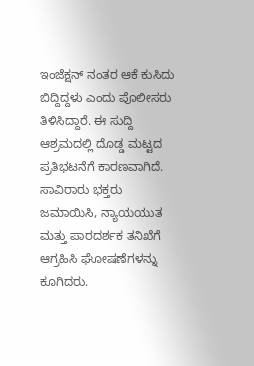ಇಂಜೆಕ್ಷನ್ ನಂತರ ಆಕೆ ಕುಸಿದು ಬಿದ್ದಿದ್ದಳು ಎಂದು ಪೊಲೀಸರು ತಿಳಿಸಿದ್ದಾರೆ. ಈ ಸುದ್ದಿ ಆಶ್ರಮದಲ್ಲಿ ದೊಡ್ಡ ಮಟ್ಟದ ಪ್ರತಿಭಟನೆಗೆ ಕಾರಣವಾಗಿದೆ. ಸಾವಿರಾರು ಭಕ್ತರು ಜಮಾಯಿಸಿ, ನ್ಯಾಯಯುತ ಮತ್ತು ಪಾರದರ್ಶಕ ತನಿಖೆಗೆ ಆಗ್ರಹಿಸಿ ಘೋಷಣೆಗಳನ್ನು ಕೂಗಿದರು.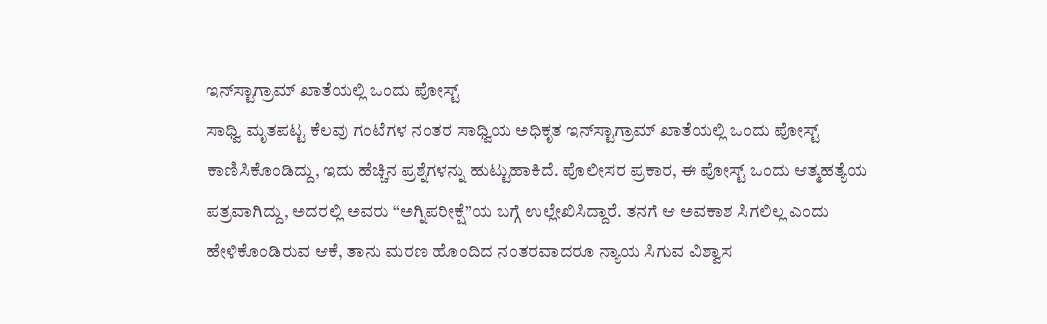ಇನ್‌ಸ್ಟಾಗ್ರಾಮ್ ಖಾತೆಯಲ್ಲಿ ಒಂದು ಪೋಸ್ಟ್
ಸಾಧ್ವಿ ಮೃತಪಟ್ಟ ಕೆಲವು ಗಂಟೆಗಳ ನಂತರ ಸಾಧ್ವಿಯ ಅಧಿಕೃತ ಇನ್‌ಸ್ಟಾಗ್ರಾಮ್ ಖಾತೆಯಲ್ಲಿ ಒಂದು ಪೋಸ್ಟ್ ಕಾಣಿಸಿಕೊಂಡಿದ್ದು, ಇದು ಹೆಚ್ಚಿನ ಪ್ರಶ್ನೆಗಳನ್ನು ಹುಟ್ಟುಹಾಕಿದೆ. ಪೊಲೀಸರ ಪ್ರಕಾರ, ಈ ಪೋಸ್ಟ್ ಒಂದು ಆತ್ಮಹತ್ಯೆಯ ಪತ್ರವಾಗಿದ್ದು, ಅದರಲ್ಲಿ ಅವರು “ಅಗ್ನಿಪರೀಕ್ಷೆ”ಯ ಬಗ್ಗೆ ಉಲ್ಲೇಖಿಸಿದ್ದಾರೆ. ತನಗೆ ಆ ಅವಕಾಶ ಸಿಗಲಿಲ್ಲ ಎಂದು ಹೇಳಿಕೊಂಡಿರುವ ಆಕೆ, ತಾನು ಮರಣ ಹೊಂದಿದ ನಂತರವಾದರೂ ನ್ಯಾಯ ಸಿಗುವ ವಿಶ್ವಾಸ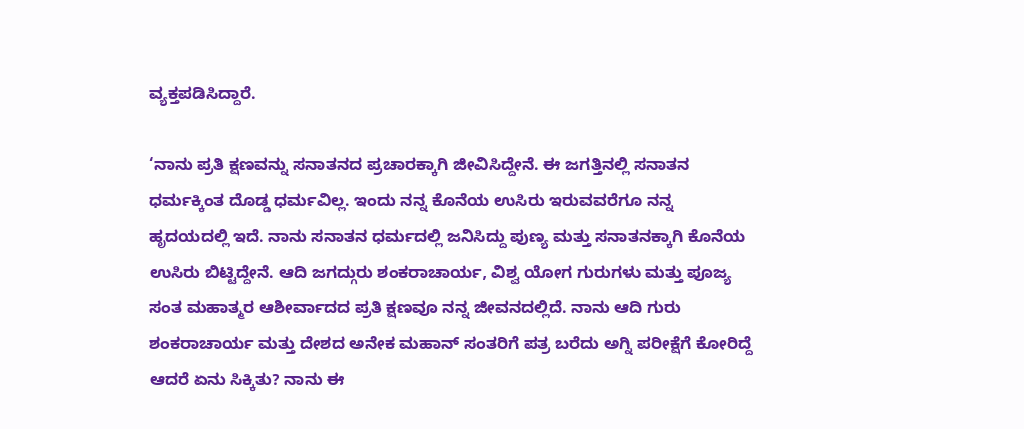ವ್ಯಕ್ತಪಡಿಸಿದ್ದಾರೆ.

‘ನಾನು ಪ್ರತಿ ಕ್ಷಣವನ್ನು ಸನಾತನದ ಪ್ರಚಾರಕ್ಕಾಗಿ ಜೀವಿಸಿದ್ದೇನೆ. ಈ ಜಗತ್ತಿನಲ್ಲಿ ಸನಾತನ ಧರ್ಮಕ್ಕಿಂತ ದೊಡ್ಡ ಧರ್ಮವಿಲ್ಲ. ಇಂದು ನನ್ನ ಕೊನೆಯ ಉಸಿರು ಇರುವವರೆಗೂ ನನ್ನ ಹೃದಯದಲ್ಲಿ ಇದೆ. ನಾನು ಸನಾತನ ಧರ್ಮದಲ್ಲಿ ಜನಿಸಿದ್ದು ಪುಣ್ಯ ಮತ್ತು ಸನಾತನಕ್ಕಾಗಿ ಕೊನೆಯ ಉಸಿರು ಬಿಟ್ಟಿದ್ದೇನೆ. ಆದಿ ಜಗದ್ಗುರು ಶಂಕರಾಚಾರ್ಯ, ವಿಶ್ವ ಯೋಗ ಗುರುಗಳು ಮತ್ತು ಪೂಜ್ಯ ಸಂತ ಮಹಾತ್ಮರ ಆಶೀರ್ವಾದದ ಪ್ರತಿ ಕ್ಷಣವೂ ನನ್ನ ಜೀವನದಲ್ಲಿದೆ. ನಾನು ಆದಿ ಗುರು ಶಂಕರಾಚಾರ್ಯ ಮತ್ತು ದೇಶದ ಅನೇಕ ಮಹಾನ್ ಸಂತರಿಗೆ ಪತ್ರ ಬರೆದು ಅಗ್ನಿ ಪರೀಕ್ಷೆಗೆ ಕೋರಿದ್ದೆ ಆದರೆ ಏನು ಸಿಕ್ಕಿತು? ನಾನು ಈ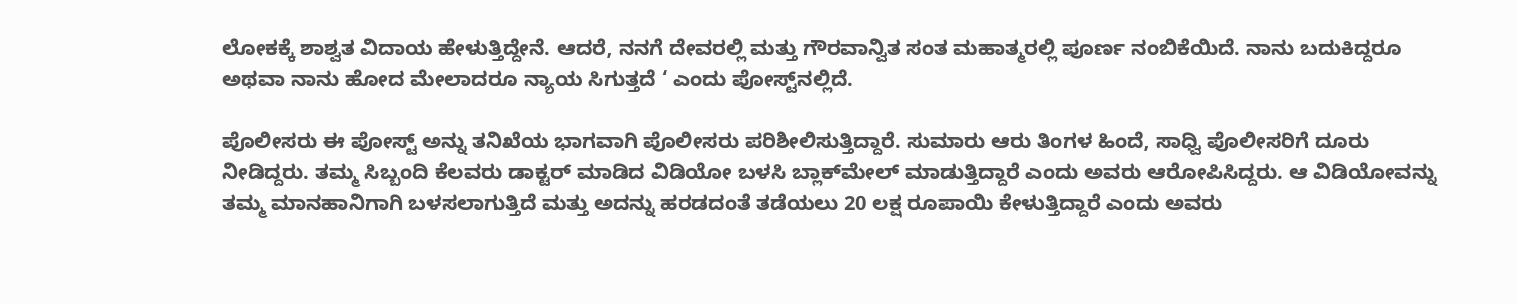ಲೋಕಕ್ಕೆ ಶಾಶ್ವತ ವಿದಾಯ ಹೇಳುತ್ತಿದ್ದೇನೆ. ಆದರೆ, ನನಗೆ ದೇವರಲ್ಲಿ ಮತ್ತು ಗೌರವಾನ್ವಿತ ಸಂತ ಮಹಾತ್ಮರಲ್ಲಿ ಪೂರ್ಣ ನಂಬಿಕೆಯಿದೆ. ನಾನು ಬದುಕಿದ್ದರೂ ಅಥವಾ ನಾನು ಹೋದ ಮೇಲಾದರೂ ನ್ಯಾಯ ಸಿಗುತ್ತದೆ ‘ ಎಂದು ಪೋಸ್ಟ್‌ನಲ್ಲಿದೆ.

ಪೊಲೀಸರು ಈ ಪೋಸ್ಟ್ ಅನ್ನು ತನಿಖೆಯ ಭಾಗವಾಗಿ ಪೊಲೀಸರು ಪರಿಶೀಲಿಸುತ್ತಿದ್ದಾರೆ. ಸುಮಾರು ಆರು ತಿಂಗಳ ಹಿಂದೆ, ಸಾಧ್ವಿ ಪೊಲೀಸರಿಗೆ ದೂರು ನೀಡಿದ್ದರು. ತಮ್ಮ ಸಿಬ್ಬಂದಿ ಕೆಲವರು ಡಾಕ್ಟರ್ ಮಾಡಿದ ವಿಡಿಯೋ ಬಳಸಿ ಬ್ಲಾಕ್‌ಮೇಲ್ ಮಾಡುತ್ತಿದ್ದಾರೆ ಎಂದು ಅವರು ಆರೋಪಿಸಿದ್ದರು. ಆ ವಿಡಿಯೋವನ್ನು ತಮ್ಮ ಮಾನಹಾನಿಗಾಗಿ ಬಳಸಲಾಗುತ್ತಿದೆ ಮತ್ತು ಅದನ್ನು ಹರಡದಂತೆ ತಡೆಯಲು 20 ಲಕ್ಷ ರೂಪಾಯಿ ಕೇಳುತ್ತಿದ್ದಾರೆ ಎಂದು ಅವರು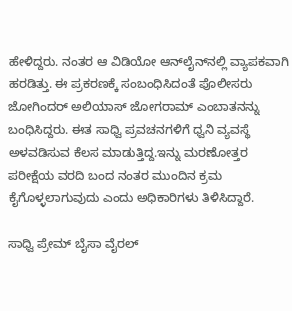ಹೇಳಿದ್ದರು. ನಂತರ ಆ ವಿಡಿಯೋ ಆನ್‌ಲೈನ್‌ನಲ್ಲಿ ವ್ಯಾಪಕವಾಗಿ ಹರಡಿತ್ತು. ಈ ಪ್ರಕರಣಕ್ಕೆ ಸಂಬಂಧಿಸಿದಂತೆ ಪೊಲೀಸರು ಜೋಗಿಂದರ್ ಅಲಿಯಾಸ್ ಜೋಗರಾಮ್ ಎಂಬಾತನನ್ನು ಬಂಧಿಸಿದ್ದರು. ಈತ ಸಾಧ್ವಿ ಪ್ರವಚನಗಳಿಗೆ ಧ್ವನಿ ವ್ಯವಸ್ಥೆ ಅಳವಡಿಸುವ ಕೆಲಸ ಮಾಡುತ್ತಿದ್ದ.ಇನ್ನು ಮರಣೋತ್ತರ ಪರೀಕ್ಷೆಯ ವರದಿ ಬಂದ ನಂತರ ಮುಂದಿನ ಕ್ರಮ ಕೈಗೊಳ್ಳಲಾಗುವುದು ಎಂದು ಅಧಿಕಾರಿಗಳು ತಿಳಿಸಿದ್ದಾರೆ.

ಸಾಧ್ವಿ ಪ್ರೇಮ್ ಬೈಸಾ ವೈರಲ್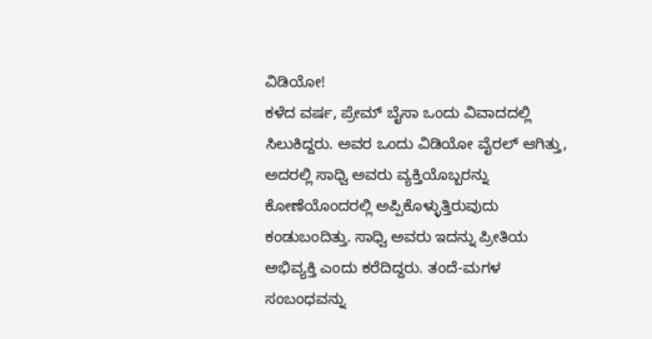ವಿಡಿಯೋ!
ಕಳೆದ ವರ್ಷ, ಪ್ರೇಮ್ ಬೈಸಾ ಒಂದು ವಿವಾದದಲ್ಲಿ ಸಿಲುಕಿದ್ದರು. ಅವರ ಒಂದು ವಿಡಿಯೋ ವೈರಲ್ ಆಗಿತ್ತು, ಅದರಲ್ಲಿ ಸಾಧ್ವಿ ಅವರು ವ್ಯಕ್ತಿಯೊಬ್ಬರನ್ನು ಕೋಣೆಯೊಂದರಲ್ಲಿ ಅಪ್ಪಿಕೊಳ್ಳುತ್ತಿರುವುದು ಕಂಡುಬಂದಿತ್ತು. ಸಾಧ್ವಿ ಅವರು ಇದನ್ನು ಪ್ರೀತಿಯ ಅಭಿವ್ಯಕ್ತಿ ಎಂದು ಕರೆದಿದ್ದರು. ತಂದೆ-ಮಗಳ ಸಂಬಂಧವನ್ನು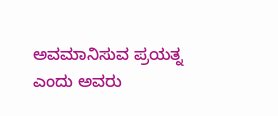ಅವಮಾನಿಸುವ ಪ್ರಯತ್ನ ಎಂದು ಅವರು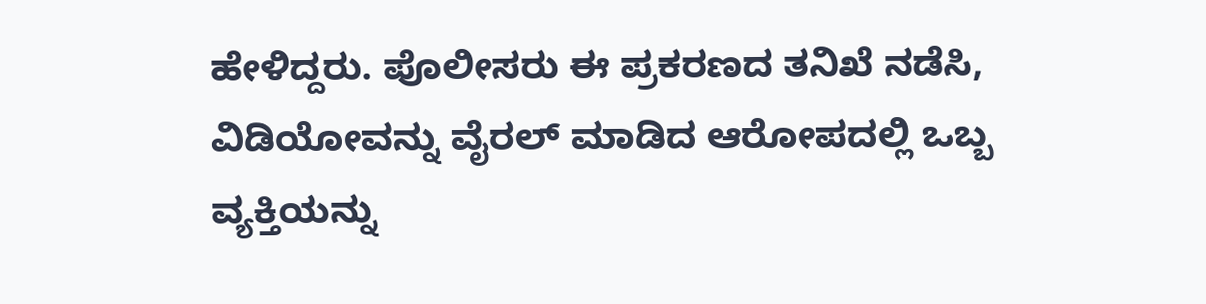ಹೇಳಿದ್ದರು. ಪೊಲೀಸರು ಈ ಪ್ರಕರಣದ ತನಿಖೆ ನಡೆಸಿ, ವಿಡಿಯೋವನ್ನು ವೈರಲ್ ಮಾಡಿದ ಆರೋಪದಲ್ಲಿ ಒಬ್ಬ ವ್ಯಕ್ತಿಯನ್ನು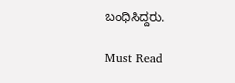ಬಂಧಿಸಿದ್ದರು.

Must Read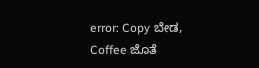error: Copy ಬೇಡ, Coffee ಜೊತೆ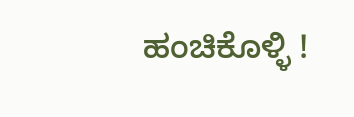ಹಂಚಿಕೊಳ್ಳಿ !